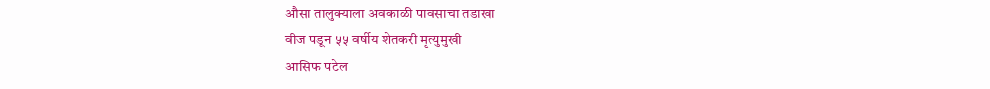औसा तालुक्याला अवकाळी पावसाचा तडाखा
वीज पडून ५५ वर्षीय शेतकरी मृत्युमुखी
आसिफ पटेल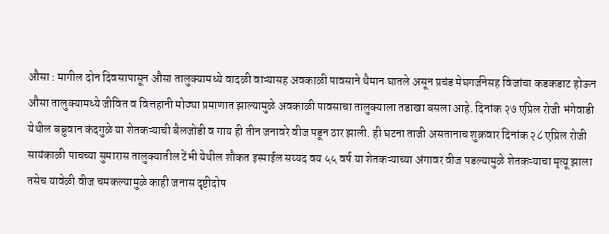औसा : मागील दोन दिवसापासून औसा तालुक्यामध्ये वादळी वाऱ्यासह अवकाळी पावसाने थैमान घातले असून प्रचंड मेघगर्जनेसह विजांचा कडकडाट होऊन औसा तालुक्यामध्ये जीवित व वित्तहानी मोठ्या प्रमाणात झाल्यामुळे अवकाळी पावसाचा तालुक्याला तडाखा बसला आहे. दिनांक २७ एप्रिल रोजी भंगेवाडी येथील बब्रुवान कंदगुळे या शेतकऱ्याची बैलजोडी व गाय ही तीन जनावरे वीज पडून ठार झाली. ही घटना ताजी असतानाच शुक्रवार दिनांक २८ एप्रिल रोजी सायंकाळी पाचच्या सुमारास तालुक्यातील टेंभी येथील शौकत इस्माईल सय्यद वय ५५ वर्ष या शेतकऱ्याच्या अंगावर वीज पडल्यामुळे शेतकऱ्याचा मृत्यू झाला तसेच यावेळी वीज चमकल्यामुळे काही जनास दृष्टीदोष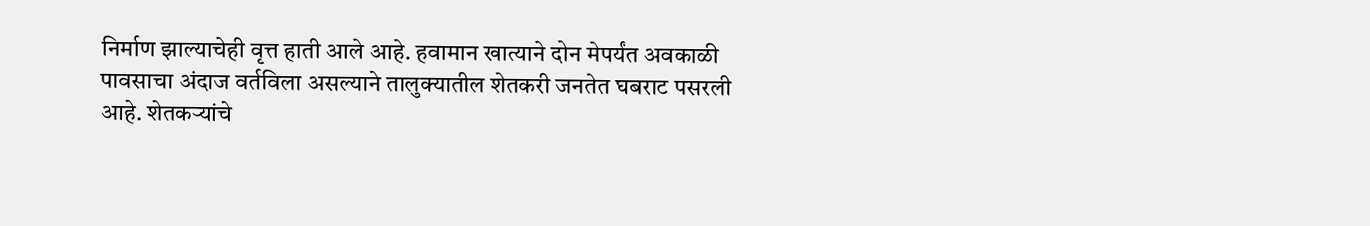निर्माण झाल्याचेही वृत्त हाती आले आहे. हवामान खात्याने दोन मेपर्यंत अवकाळी पावसाचा अंदाज वर्तविला असल्याने तालुक्यातील शेतकरी जनतेत घबराट पसरली आहे. शेतकऱ्यांचे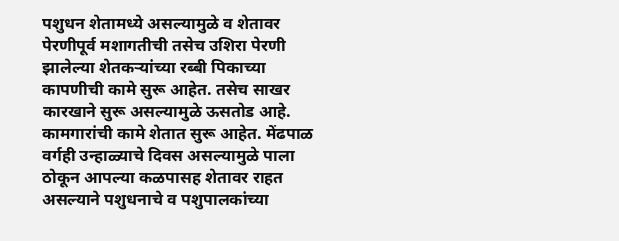पशुधन शेतामध्ये असल्यामुळे व शेतावर पेरणीपूर्व मशागतीची तसेच उशिरा पेरणी झालेल्या शेतकऱ्यांच्या रब्बी पिकाच्या कापणीची कामे सुरू आहेत. तसेच साखर कारखाने सुरू असल्यामुळे ऊसतोड आहे.
कामगारांची कामे शेतात सुरू आहेत. मेंढपाळ वर्गही उन्हाळ्याचे दिवस असल्यामुळे पाला ठोकून आपल्या कळपासह शेतावर राहत असल्याने पशुधनाचे व पशुपालकांच्या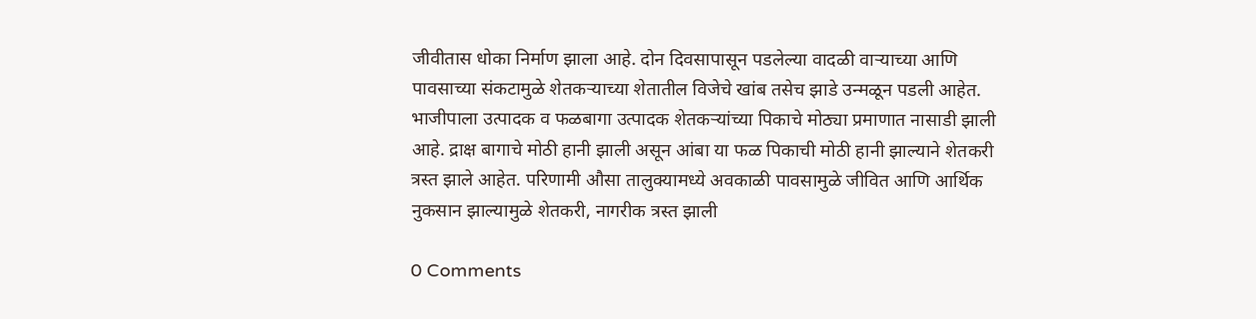जीवीतास धोका निर्माण झाला आहे. दोन दिवसापासून पडलेल्या वादळी वाऱ्याच्या आणि पावसाच्या संकटामुळे शेतकऱ्याच्या शेतातील विजेचे खांब तसेच झाडे उन्मळून पडली आहेत. भाजीपाला उत्पादक व फळबागा उत्पादक शेतकऱ्यांच्या पिकाचे मोठ्या प्रमाणात नासाडी झाली आहे. द्राक्ष बागाचे मोठी हानी झाली असून आंबा या फळ पिकाची मोठी हानी झाल्याने शेतकरी त्रस्त झाले आहेत. परिणामी औसा तालुक्यामध्ये अवकाळी पावसामुळे जीवित आणि आर्थिक नुकसान झाल्यामुळे शेतकरी, नागरीक त्रस्त झाली

0 Comments